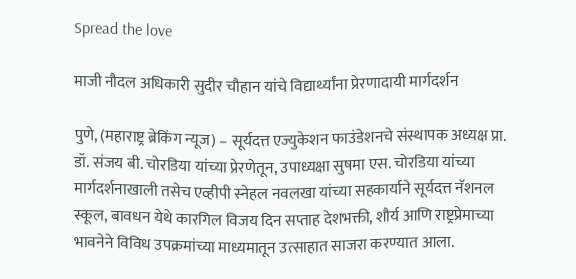Spread the love

माजी नौदल अधिकारी सुदीर चौहान यांचे विद्यार्थ्यांना प्रेरणादायी मार्गदर्शन

पुणे, (महाराष्ट्र ब्रेकिंग न्यूज) – सूर्यदत्त एज्युकेशन फाउंडेशनचे संस्थापक अध्यक्ष प्रा. डॉ. संजय बी. चोरडिया यांच्या प्रेरणेतून, उपाध्यक्षा सुषमा एस. चोरडिया यांच्या मार्गदर्शनाखाली तसेच एव्हीपी स्नेहल नवलखा यांच्या सहकार्याने सूर्यदत्त नॅशनल स्कूल, बावधन येथे कारगिल विजय दिन सप्ताह देशभक्ती, शौर्य आणि राष्ट्रप्रेमाच्या भावनेने विविध उपक्रमांच्या माध्यमातून उत्साहात साजरा करण्यात आला.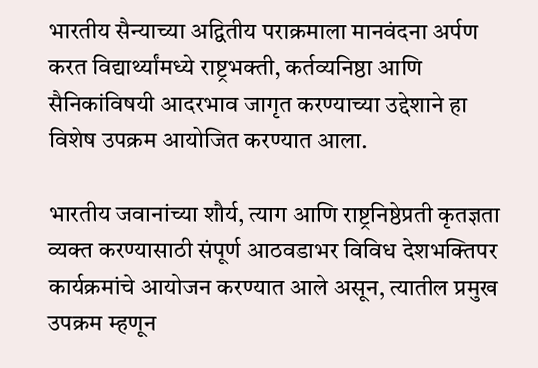भारतीय सैन्याच्या अद्वितीय पराक्रमाला मानवंदना अर्पण करत विद्यार्थ्यांमध्ये राष्ट्रभक्ती, कर्तव्यनिष्ठा आणि सैनिकांविषयी आदरभाव जागृत करण्याच्या उद्देशाने हा विशेष उपक्रम आयोजित करण्यात आला.

भारतीय जवानांच्या शौर्य, त्याग आणि राष्ट्रनिष्ठेप्रती कृतज्ञता व्यक्त करण्यासाठी संपूर्ण आठवडाभर विविध देशभक्तिपर कार्यक्रमांचे आयोजन करण्यात आले असून, त्यातील प्रमुख उपक्रम म्हणून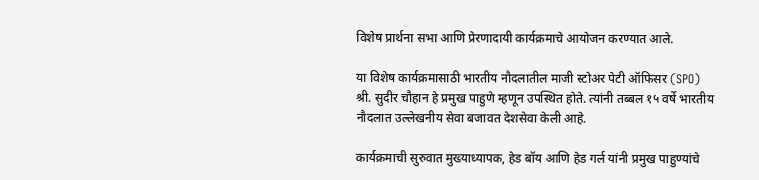विशेष प्रार्थना सभा आणि प्रेरणादायी कार्यक्रमाचे आयोजन करण्यात आले.

या विशेष कार्यक्रमासाठी भारतीय नौदलातील माजी स्टोअर पेटी ऑफिसर (SPO) श्री. सुदीर चौहान हे प्रमुख पाहुणे म्हणून उपस्थित होते. त्यांनी तब्बल १५ वर्षे भारतीय नौदलात उल्लेखनीय सेवा बजावत देशसेवा केली आहे.

कार्यक्रमाची सुरुवात मुख्याध्यापक, हेड बॉय आणि हेड गर्ल यांनी प्रमुख पाहुण्यांचे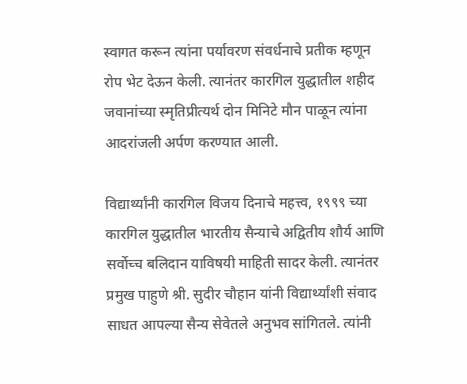स्वागत करून त्यांना पर्यावरण संवर्धनाचे प्रतीक म्हणून रोप भेट देऊन केली. त्यानंतर कारगिल युद्धातील शहीद जवानांच्या स्मृतिप्रीत्यर्थ दोन मिनिटे मौन पाळून त्यांना आदरांजली अर्पण करण्यात आली.

विद्यार्थ्यांनी कारगिल विजय दिनाचे महत्त्व, १९९९ च्या कारगिल युद्धातील भारतीय सैन्याचे अद्वितीय शौर्य आणि सर्वोच्च बलिदान याविषयी माहिती सादर केली. त्यानंतर प्रमुख पाहुणे श्री. सुदीर चौहान यांनी विद्यार्थ्यांशी संवाद साधत आपल्या सैन्य सेवेतले अनुभव सांगितले. त्यांनी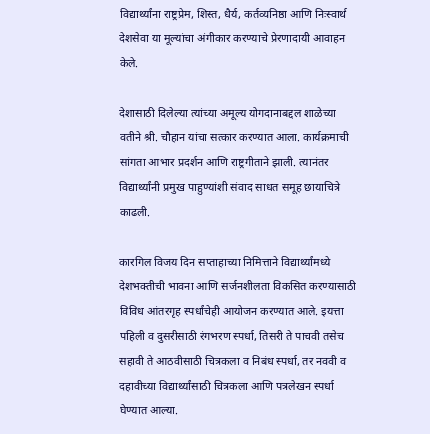विद्यार्थ्यांना राष्ट्रप्रेम, शिस्त, धैर्य, कर्तव्यनिष्ठा आणि निःस्वार्थ देशसेवा या मूल्यांचा अंगीकार करण्याचे प्रेरणादायी आवाहन केले.

देशासाठी दिलेल्या त्यांच्या अमूल्य योगदानाबद्दल शाळेच्या वतीने श्री. चौहान यांचा सत्कार करण्यात आला. कार्यक्रमाची सांगता आभार प्रदर्शन आणि राष्ट्रगीताने झाली. त्यानंतर विद्यार्थ्यांनी प्रमुख पाहुण्यांशी संवाद साधत समूह छायाचित्रे काढली.

कारगिल विजय दिन सप्ताहाच्या निमित्ताने विद्यार्थ्यांमध्ये देशभक्तीची भावना आणि सर्जनशीलता विकसित करण्यासाठी विविध आंतरगृह स्पर्धांचेही आयोजन करण्यात आले. इयत्ता पहिली व दुसरीसाठी रंगभरण स्पर्धा, तिसरी ते पाचवी तसेच सहावी ते आठवीसाठी चित्रकला व निबंध स्पर्धा, तर नववी व दहावीच्या विद्यार्थ्यांसाठी चित्रकला आणि पत्रलेखन स्पर्धा घेण्यात आल्या.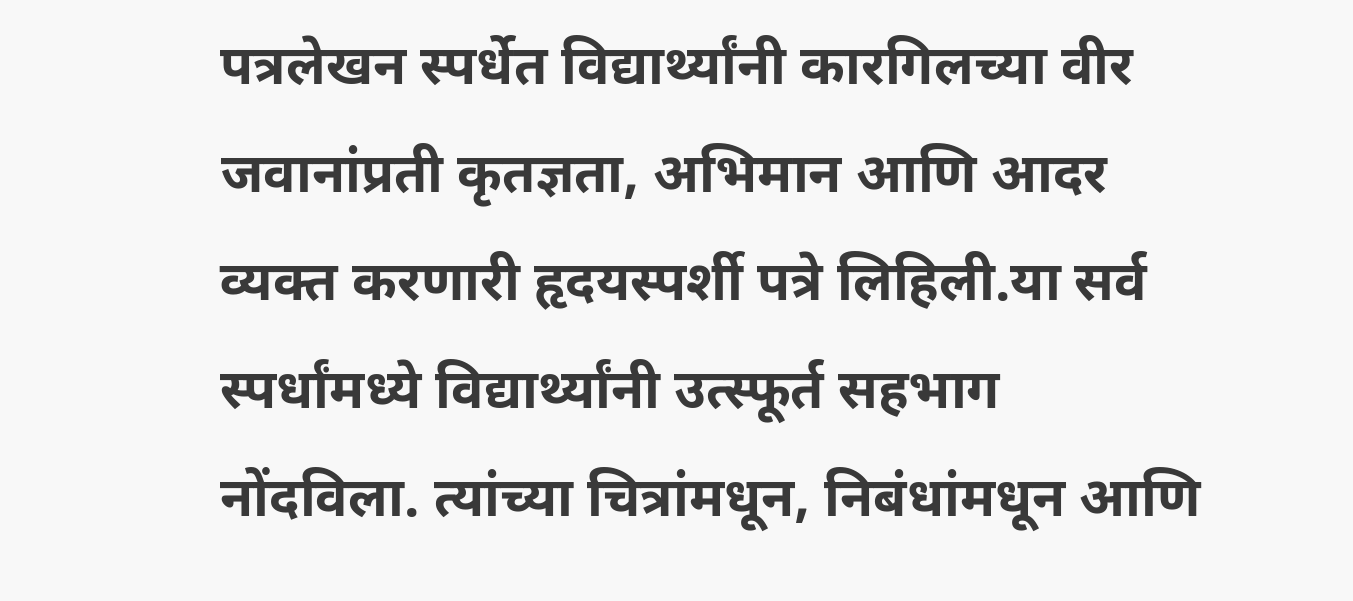पत्रलेखन स्पर्धेत विद्यार्थ्यांनी कारगिलच्या वीर जवानांप्रती कृतज्ञता, अभिमान आणि आदर व्यक्त करणारी हृदयस्पर्शी पत्रे लिहिली.या सर्व स्पर्धांमध्ये विद्यार्थ्यांनी उत्स्फूर्त सहभाग नोंदविला. त्यांच्या चित्रांमधून, निबंधांमधून आणि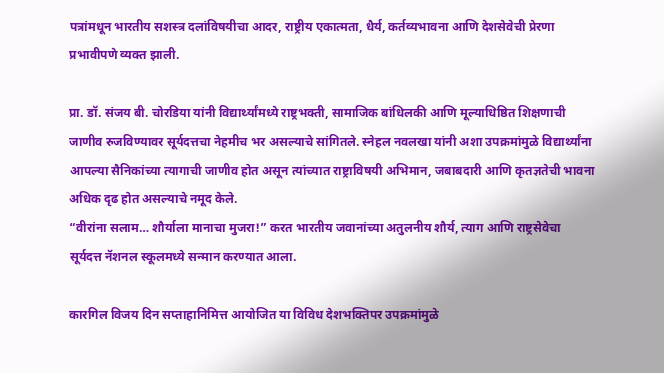पत्रांमधून भारतीय सशस्त्र दलांविषयीचा आदर, राष्ट्रीय एकात्मता, धैर्य, कर्तव्यभावना आणि देशसेवेची प्रेरणा प्रभावीपणे व्यक्त झाली.

प्रा. डॉ. संजय बी. चोरडिया यांनी विद्यार्थ्यांमध्ये राष्ट्रभक्ती, सामाजिक बांधिलकी आणि मूल्याधिष्ठित शिक्षणाची जाणीव रुजविण्यावर सूर्यदत्तचा नेहमीच भर असल्याचे सांगितले. स्नेहल नवलखा यांनी अशा उपक्रमांमुळे विद्यार्थ्यांना आपल्या सैनिकांच्या त्यागाची जाणीव होत असून त्यांच्यात राष्ट्राविषयी अभिमान, जबाबदारी आणि कृतज्ञतेची भावना अधिक दृढ होत असल्याचे नमूद केले.
“वीरांना सलाम… शौर्याला मानाचा मुजरा!” करत भारतीय जवानांच्या अतुलनीय शौर्य, त्याग आणि राष्ट्रसेवेचा सूर्यदत्त नॅशनल स्कूलमध्ये सन्मान करण्यात आला.

कारगिल विजय दिन सप्ताहानिमित्त आयोजित या विविध देशभक्तिपर उपक्रमांमुळे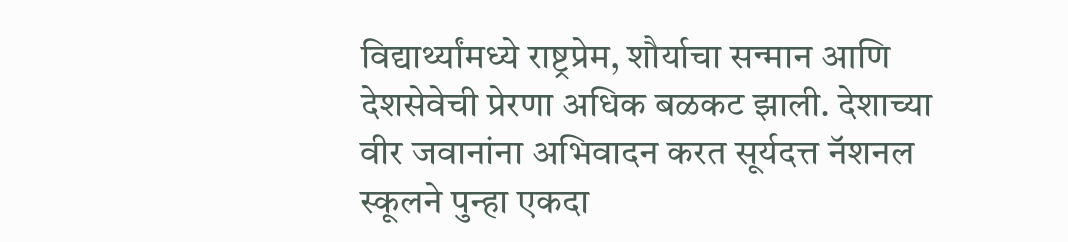विद्यार्थ्यांमध्ये राष्ट्रप्रेम, शौर्याचा सन्मान आणि देशसेवेची प्रेरणा अधिक बळकट झाली. देशाच्या वीर जवानांना अभिवादन करत सूर्यदत्त नॅशनल स्कूलने पुन्हा एकदा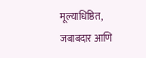मूल्याधिष्ठित, जबाबदार आणि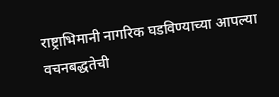राष्ट्राभिमानी नागरिक घडविण्याच्या आपल्या वचनबद्धतेची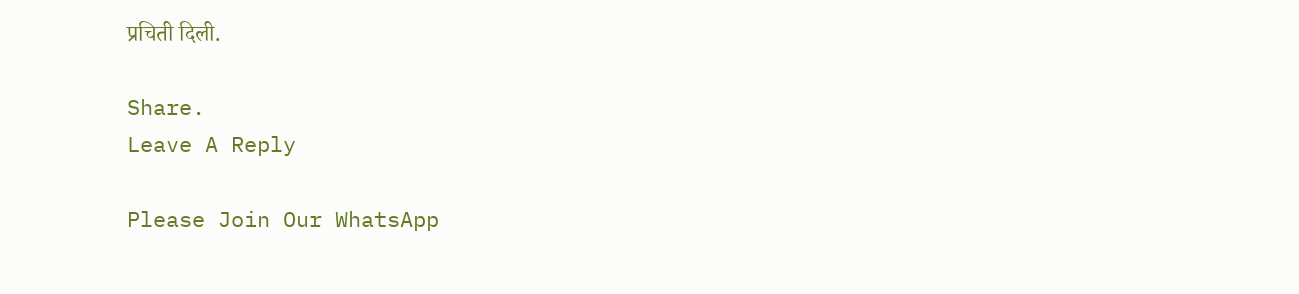प्रचिती दिली.

Share.
Leave A Reply

Please Join Our WhatsApp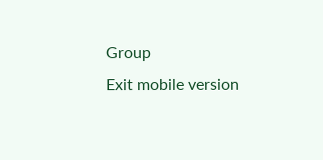Group
Exit mobile version